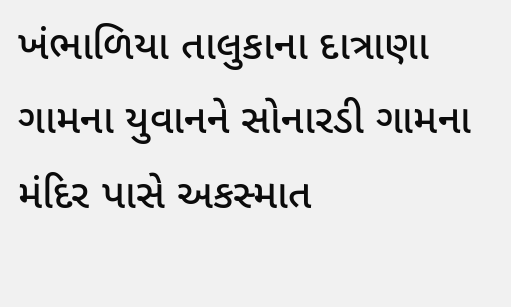ખંભાળિયા તાલુકાના દાત્રાણા ગામના યુવાનને સોનારડી ગામના મંદિર પાસે અકસ્માત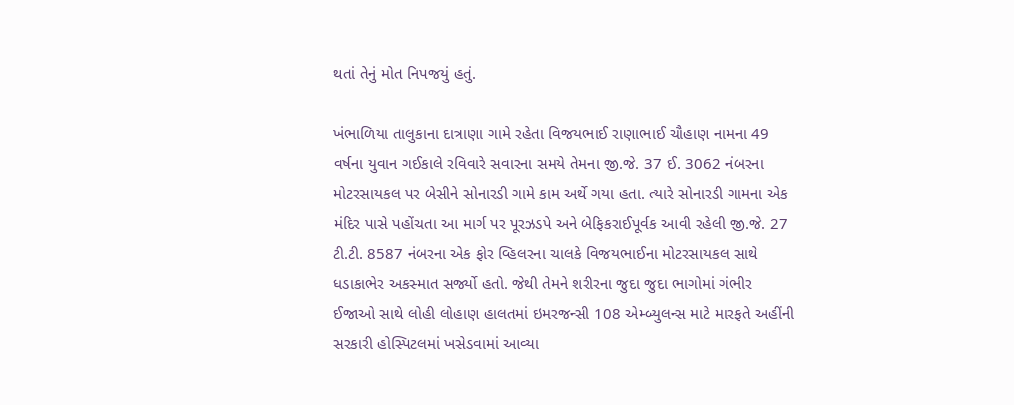થતાં તેનું મોત નિપજયું હતું.

ખંભાળિયા તાલુકાના દાત્રાણા ગામે રહેતા વિજયભાઈ રાણાભાઈ ચૌહાણ નામના 49 વર્ષના યુવાન ગઈકાલે રવિવારે સવારના સમયે તેમના જી.જે. 37 ઈ. 3062 નંબરના મોટરસાયકલ પર બેસીને સોનારડી ગામે કામ અર્થે ગયા હતા. ત્યારે સોનારડી ગામના એક મંદિર પાસે પહોંચતા આ માર્ગ પર પૂરઝડપે અને બેફિકરાઈપૂર્વક આવી રહેલી જી.જે. 27 ટી.ટી. 8587 નંબરના એક ફોર વ્હિલરના ચાલકે વિજયભાઈના મોટરસાયકલ સાથે ધડાકાભેર અકસ્માત સર્જ્યો હતો. જેથી તેમને શરીરના જુદા જુદા ભાગોમાં ગંભીર ઈજાઓ સાથે લોહી લોહાણ હાલતમાં ઇમરજન્સી 108 એમ્બ્યુલન્સ માટે મારફતે અહીંની સરકારી હોસ્પિટલમાં ખસેડવામાં આવ્યા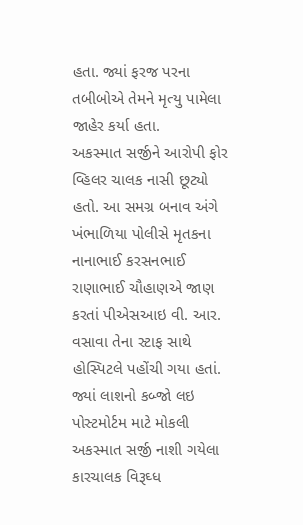હતા. જ્યાં ફરજ પરના તબીબોએ તેમને મૃત્યુ પામેલા જાહેર કર્યા હતા.
અકસ્માત સર્જીને આરોપી ફોર વ્હિલર ચાલક નાસી છૂટ્યો હતો. આ સમગ્ર બનાવ અંગે ખંભાળિયા પોલીસે મૃતકના નાનાભાઈ કરસનભાઈ રાણાભાઈ ચૌહાણએ જાણ કરતાં પીએસઆઇ વી. આર. વસાવા તેના સ્ટાફ સાથે હોસ્પિટલે પહોંચી ગયા હતાં. જ્યાં લાશનો કબ્જો લઇ પોસ્ટમોર્ટમ માટે મોકલી અકસ્માત સર્જી નાશી ગયેલા કારચાલક વિરૂઘ્ધ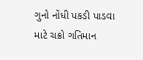ગુનો નોંધી પકડી પાડવા માટે ચક્રો ગતિમાન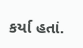કર્યા હતાં.